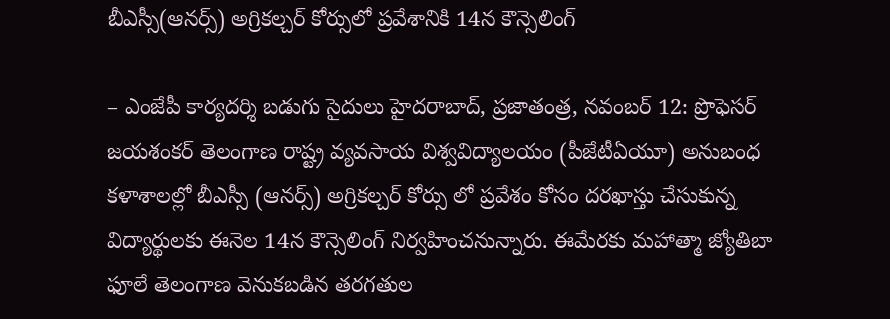బీఎస్సీ(ఆనర్స్) అగ్రికల్చర్ కోర్సులో ప్రవేశానికి 14న కౌన్సెలింగ్

– ఎంజేపీ కార్యదర్శి బడుగు సైదులు హైదరాబాద్, ప్రజాతంత్ర, నవంబర్ 12: ప్రొఫెసర్ జయశంకర్ తెలంగాణ రాష్ట్ర వ్యవసాయ విశ్వవిద్యాలయం (పీజేటీఏయూ) అనుబంధ కళాశాలల్లో బీఎస్సీ (ఆనర్స్) అగ్రికల్చర్ కోర్సు లో ప్రవేశం కోసం దరఖాస్తు చేసుకున్న విద్యార్థులకు ఈనెల 14న కౌన్సెలింగ్ నిర్వహించనున్నారు. ఈమేరకు మహాత్మా జ్యోతిబా ఫూలే తెలంగాణ వెనుకబడిన తరగతుల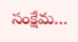సంక్షేమ…